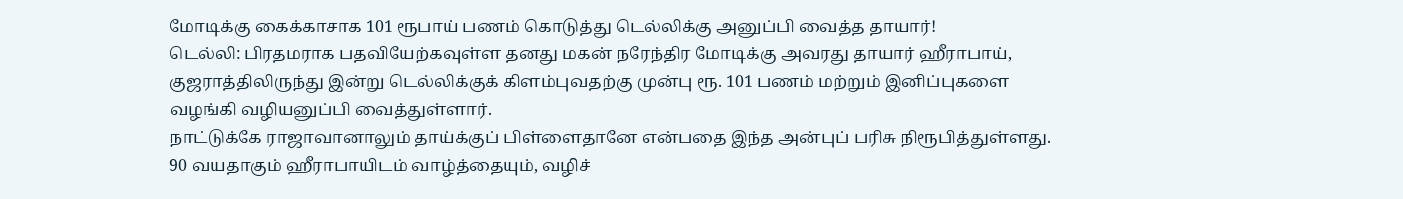மோடிக்கு கைக்காசாக 101 ரூபாய் பணம் கொடுத்து டெல்லிக்கு அனுப்பி வைத்த தாயார்!
டெல்லி: பிரதமராக பதவியேற்கவுள்ள தனது மகன் நரேந்திர மோடிக்கு அவரது தாயார் ஹீராபாய், குஜராத்திலிருந்து இன்று டெல்லிக்குக் கிளம்புவதற்கு முன்பு ரூ. 101 பணம் மற்றும் இனிப்புகளை வழங்கி வழியனுப்பி வைத்துள்ளார்.
நாட்டுக்கே ராஜாவானாலும் தாய்க்குப் பிள்ளைதானே என்பதை இந்த அன்புப் பரிசு நிரூபித்துள்ளது.
90 வயதாகும் ஹீராபாயிடம் வாழ்த்தையும், வழிச்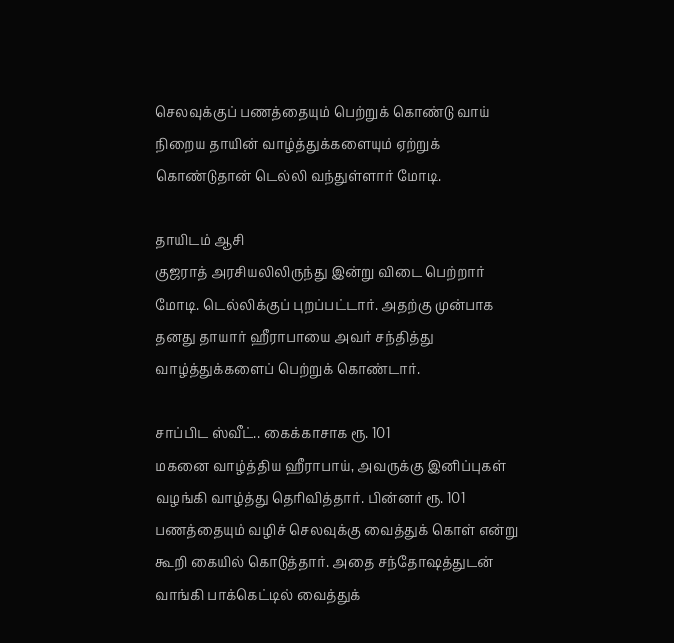செலவுக்குப் பணத்தையும் பெற்றுக் கொண்டு வாய் நிறைய தாயின் வாழ்த்துக்களையும் ஏற்றுக் கொண்டுதான் டெல்லி வந்துள்ளார் மோடி.

தாயிடம் ஆசி
குஜராத் அரசியலிலிருந்து இன்று விடை பெற்றார் மோடி. டெல்லிக்குப் புறப்பட்டார். அதற்கு முன்பாக தனது தாயார் ஹீராபாயை அவர் சந்தித்து வாழ்த்துக்களைப் பெற்றுக் கொண்டார்.

சாப்பிட ஸ்வீட்.. கைக்காசாக ரூ. 101
மகனை வாழ்த்திய ஹீராபாய், அவருக்கு இனிப்புகள் வழங்கி வாழ்த்து தெரிவித்தார். பின்னர் ரூ. 101 பணத்தையும் வழிச் செலவுக்கு வைத்துக் கொள் என்று கூறி கையில் கொடுத்தார். அதை சந்தோஷத்துடன் வாங்கி பாக்கெட்டில் வைத்துக்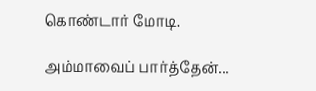கொண்டார் மோடி.

அம்மாவைப் பார்த்தேன்...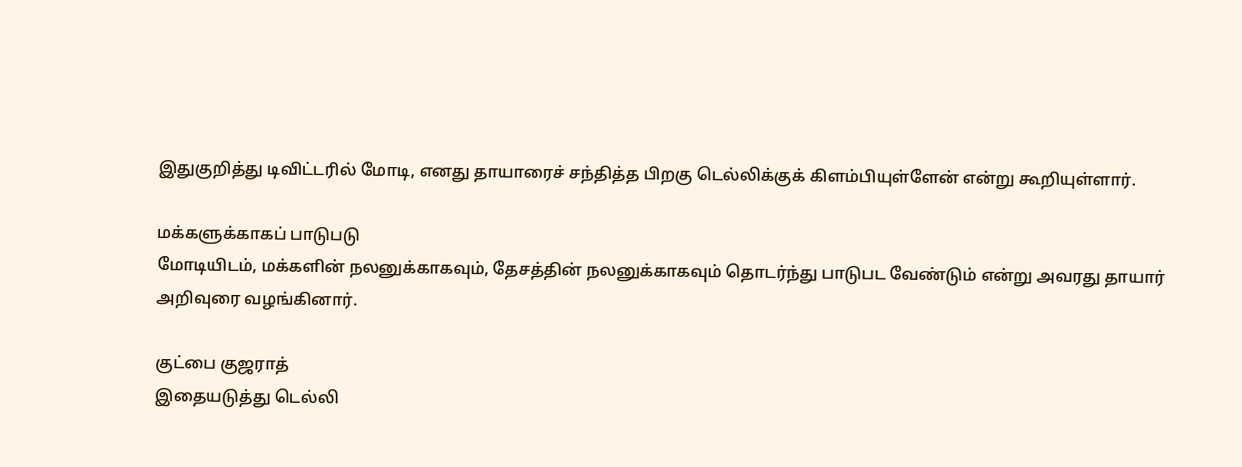இதுகுறித்து டிவிட்டரில் மோடி, எனது தாயாரைச் சந்தித்த பிறகு டெல்லிக்குக் கிளம்பியுள்ளேன் என்று கூறியுள்ளார்.

மக்களுக்காகப் பாடுபடு
மோடியிடம், மக்களின் நலனுக்காகவும், தேசத்தின் நலனுக்காகவும் தொடர்ந்து பாடுபட வேண்டும் என்று அவரது தாயார் அறிவுரை வழங்கினார்.

குட்பை குஜராத்
இதையடுத்து டெல்லி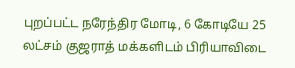புறப்பட்ட நரேந்திர மோடி, 6 கோடியே 25 லட்சம் குஜராத் மக்களிடம் பிரியாவிடை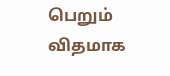பெறும் விதமாக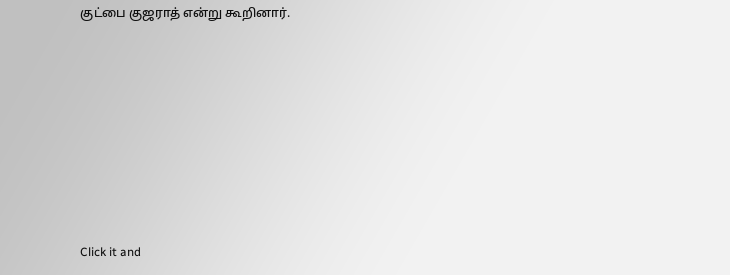குட்பை குஜராத் என்று கூறினார்.












Click it and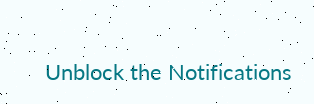Unblock the Notifications